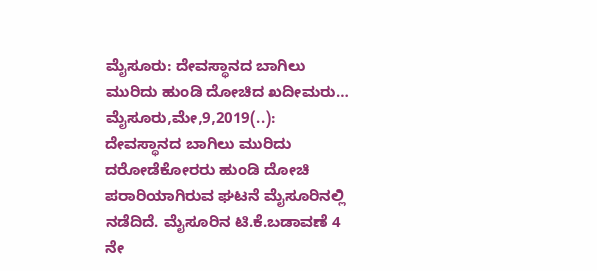ಮೈಸೂರು: ದೇವಸ್ಥಾನದ ಬಾಗಿಲು ಮುರಿದು ಹುಂಡಿ ದೋಚಿದ ಖದೀಮರು… ಮೈಸೂರು,ಮೇ,9,2019(..): ದೇವಸ್ಥಾನದ ಬಾಗಿಲು ಮುರಿದು ದರೋಡೆಕೋರರು ಹುಂಡಿ ದೋಚಿ ಪರಾರಿಯಾಗಿರುವ ಘಟನೆ ಮೈಸೂರಿನಲ್ಲಿ ನಡೆದಿದೆ. ಮೈಸೂರಿನ ಟಿ.ಕೆ.ಬಡಾವಣೆ 4 ನೇ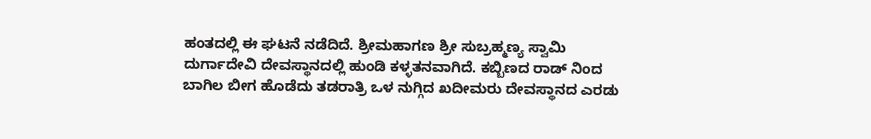ಹಂತದಲ್ಲಿ ಈ ಘಟನೆ ನಡೆದಿದೆ. ಶ್ರೀಮಹಾಗಣ ಶ್ರೀ ಸುಬ್ರಹ್ಮಣ್ಯ ಸ್ವಾಮಿ ದುರ್ಗಾದೇವಿ ದೇವಸ್ಥಾನದಲ್ಲಿ ಹುಂಡಿ ಕಳ್ಳತನವಾಗಿದೆ. ಕಬ್ಬಿಣದ ರಾಡ್ ನಿಂದ ಬಾಗಿಲ ಬೀಗ ಹೊಡೆದು ತಡರಾತ್ರಿ ಒಳ ನುಗ್ಗಿದ ಖದೀಮರು ದೇವಸ್ಥಾನದ ಎರಡು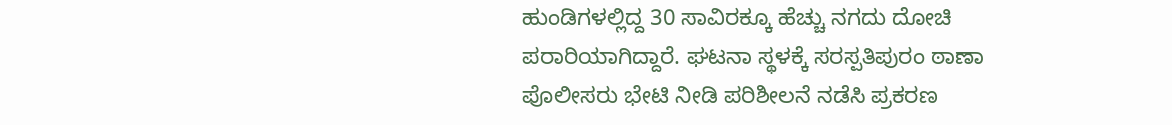ಹುಂಡಿಗಳಲ್ಲಿದ್ದ 30 ಸಾವಿರಕ್ಕೂ ಹೆಚ್ಚು ನಗದು ದೋಚಿ ಪರಾರಿಯಾಗಿದ್ದಾರೆ. ಘಟನಾ ಸ್ಥಳಕ್ಕೆ ಸರಸ್ಪತಿಪುರಂ ಠಾಣಾ ಪೊಲೀಸರು ಭೇಟಿ ನೀಡಿ ಪರಿಶೀಲನೆ ನಡೆಸಿ ಪ್ರಕರಣ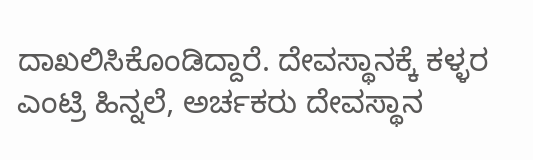ದಾಖಲಿಸಿಕೊಂಡಿದ್ದಾರೆ. ದೇವಸ್ಥಾನಕ್ಕೆ ಕಳ್ಳರ ಎಂಟ್ರಿ ಹಿನ್ನಲೆ, ಅರ್ಚಕರು ದೇವಸ್ಥಾನ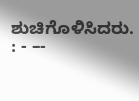ಶುಚಿಗೊಳಿಸಿದರು. : - –-